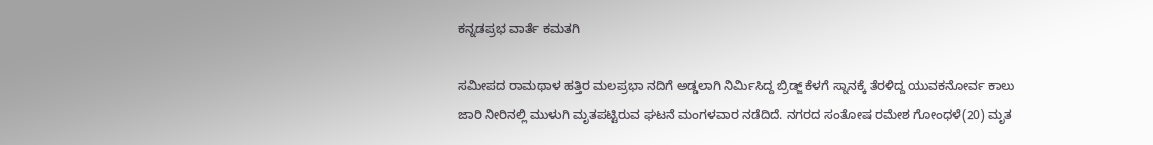ಕನ್ನಡಪ್ರಭ ವಾರ್ತೆ ಕಮತಗಿ

ಸಮೀಪದ ರಾಮಥಾಳ ಹತ್ತಿರ ಮಲಪ್ರಭಾ ನದಿಗೆ ಅಡ್ಡಲಾಗಿ ನಿರ್ಮಿಸಿದ್ದ ಬ್ರಿಡ್ಜ್‌ ಕೆಳಗೆ ಸ್ನಾನಕ್ಕೆ ತೆರಳಿದ್ದ ಯುವಕನೋರ್ವ ಕಾಲು ಜಾರಿ ನೀರಿನಲ್ಲಿ ಮುಳುಗಿ ಮೃತಪಟ್ಟಿರುವ ಘಟನೆ ಮಂಗಳವಾರ ನಡೆದಿದೆ. ನಗರದ ಸಂತೋಷ ರಮೇಶ ಗೋಂಧಳೆ(20) ಮೃತ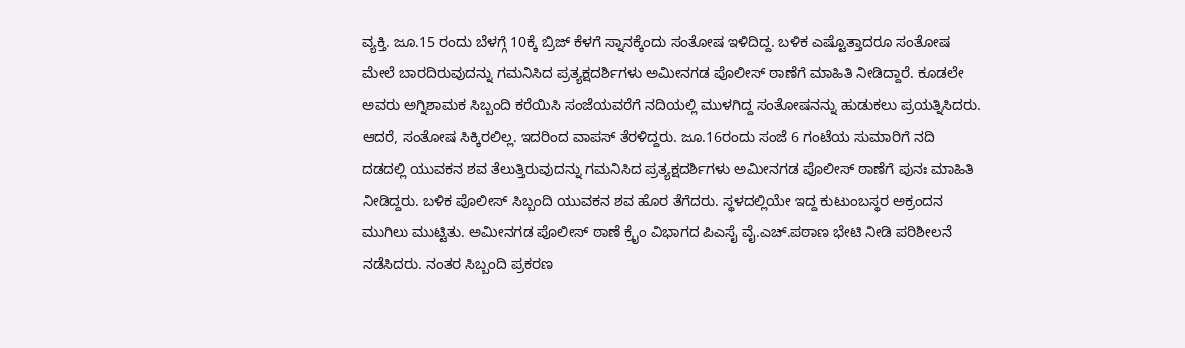ವ್ಯಕ್ತಿ. ಜೂ.15 ರಂದು ಬೆಳಗ್ಗೆ 10ಕ್ಕೆ ಬ್ರಿಜ್ ಕೆಳಗೆ ಸ್ನಾನಕ್ಕೆಂದು ಸಂತೋಷ ಇಳಿದಿದ್ದ. ಬಳಿಕ ಎಷ್ಟೊತ್ತಾದರೂ ಸಂತೋಷ ಮೇಲೆ ಬಾರದಿರುವುದನ್ನು ಗಮನಿಸಿದ ಪ್ರತ್ಯಕ್ಷದರ್ಶಿಗಳು ಅಮೀನಗಡ ಪೊಲೀಸ್ ಠಾಣೆಗೆ ಮಾಹಿತಿ ನೀಡಿದ್ದಾರೆ. ಕೂಡಲೇ ಅವರು ಅಗ್ನಿಶಾಮಕ ಸಿಬ್ಬಂದಿ ಕರೆಯಿಸಿ ಸಂಜೆಯವರೆಗೆ ನದಿಯಲ್ಲಿ ಮುಳಗಿದ್ದ ಸಂತೋಷನನ್ನು ಹುಡುಕಲು ಪ್ರಯತ್ನಿಸಿದರು. ಆದರೆ, ಸಂತೋಷ ಸಿಕ್ಕಿರಲಿಲ್ಲ. ಇದರಿಂದ ವಾಪಸ್‌ ತೆರಳಿದ್ದರು. ಜೂ.16ರಂದು ಸಂಜೆ 6 ಗಂಟೆಯ ಸುಮಾರಿಗೆ ನದಿ ದಡದಲ್ಲಿ ಯುವಕನ ಶವ ತೆಲುತ್ತಿರುವುದನ್ನು ಗಮನಿಸಿದ ಪ್ರತ್ಯಕ್ಷದರ್ಶಿಗಳು ಅಮೀನಗಡ ಪೊಲೀಸ್ ಠಾಣೆಗೆ ಪುನಃ ಮಾಹಿತಿ ನೀಡಿದ್ದರು. ಬಳಿಕ ಪೊಲೀಸ್ ಸಿಬ್ಬಂದಿ ಯುವಕನ ಶವ ಹೊರ ತೆಗೆದರು. ಸ್ಥಳದಲ್ಲಿಯೇ ಇದ್ದ ಕುಟುಂಬಸ್ಥರ ಅಕ್ರಂದನ ಮುಗಿಲು ಮುಟ್ಟಿತು. ಅಮೀನಗಡ ಪೊಲೀಸ್ ಠಾಣೆ ಕ್ರೈಂ ವಿಭಾಗದ ಪಿಎಸೈ ವೈ.ಎಚ್.ಪಠಾಣ ಭೇಟಿ ನೀಡಿ ಪರಿಶೀಲನೆ ನಡೆಸಿದರು. ನಂತರ ಸಿಬ್ಬಂದಿ ಪ್ರಕರಣ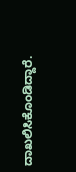ದಾಖಲಿಸಿಕೊಂಡಿದ್ದಾರೆ.